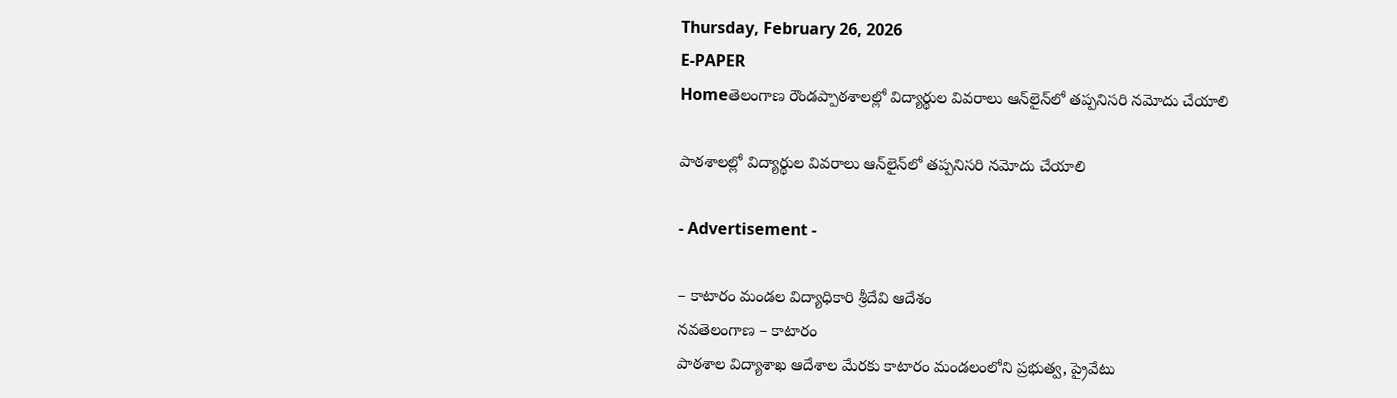Thursday, February 26, 2026
E-PAPER
Homeతెలంగాణ రౌండప్పాఠశాలల్లో విద్యార్థుల వివరాలు ఆన్‌లైన్‌లో తప్పనిసరి నమోదు చేయాలి

పాఠశాలల్లో విద్యార్థుల వివరాలు ఆన్‌లైన్‌లో తప్పనిసరి నమోదు చేయాలి

- Advertisement -

– కాటారం మండల విద్యాధికారి శ్రీదేవి ఆదేశం
నవతెలంగాణ – కాటారం
పాఠశాల విద్యాశాఖ ఆదేశాల మేరకు కాటారం మండలంలోని ప్రభుత్వ, ప్రైవేటు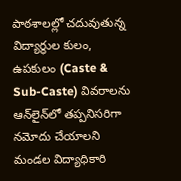పాఠశాలల్లో చదువుతున్న విద్యార్థుల కులం, ఉపకులం (Caste & Sub-Caste) వివరాలను ఆన్‌లైన్‌లో తప్పనిసరిగా నమోదు చేయాలని మండల విద్యాధికారి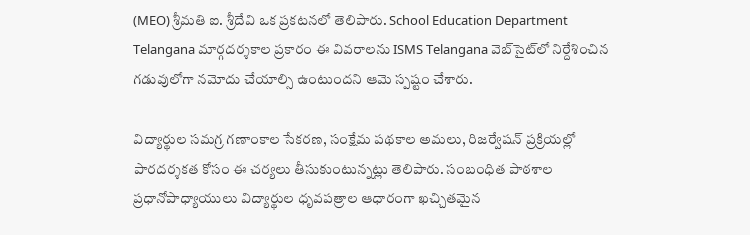(MEO) శ్రీమతి ఐ. శ్రీదేవి ఒక ప్రకటనలో తెలిపారు. School Education Department Telangana మార్గదర్శకాల ప్రకారం ఈ వివరాలను ISMS Telangana వెబ్‌సైట్‌లో నిర్దేశించిన గడువులోగా నమోదు చేయాల్సి ఉంటుందని ఆమె స్పష్టం చేశారు.

విద్యార్థుల సమగ్ర గణాంకాల సేకరణ, సంక్షేమ పథకాల అమలు, రిజర్వేషన్ ప్రక్రియల్లో పారదర్శకత కోసం ఈ చర్యలు తీసుకుంటున్నట్లు తెలిపారు. సంబంధిత పాఠశాల ప్రధానోపాధ్యాయులు విద్యార్థుల ధృవపత్రాల ఆధారంగా ఖచ్చితమైన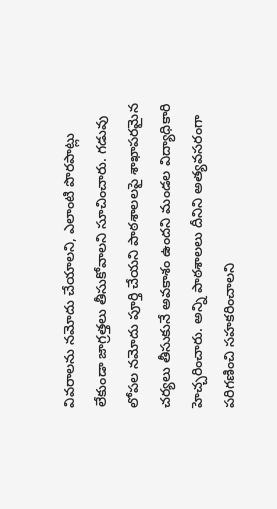వివరాలను నమోదు చేయాలని, ఎలాంటి పొరపాట్లు లేకుండా జాగ్రత్తలు తీసుకోవాలని సూచించారు. గడువు లోపల నమోదు పూర్తి చేయని పాఠశాలలపై శాఖాపరమైన చర్యలు తీసుకునే అవకాశం ఉందని మండల విద్యాధికారి హెచ్చరించారు. అన్ని పాఠశాలలు దీనిని అత్యవసరంగా పరిగణించి సహకరించాలని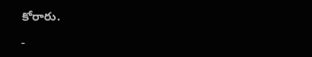కోరారు.

-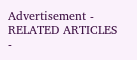Advertisement -
RELATED ARTICLES
-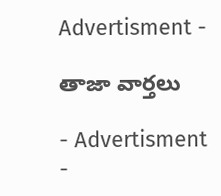Advertisment -

తాజా వార్తలు

- Advertisment -